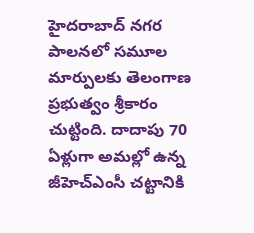హైదరాబాద్ నగర పాలనలో సమూల మార్పులకు తెలంగాణ ప్రభుత్వం శ్రీకారం చుట్టింది. దాదాపు 70 ఏళ్లుగా అమల్లో ఉన్న జీహెచ్ఎంసీ చట్టానికి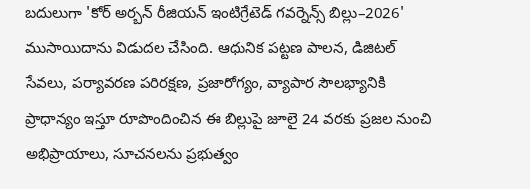బదులుగా 'కోర్ అర్బన్ రీజియన్ ఇంటిగ్రేటెడ్ గవర్నెన్స్ బిల్లు–2026' ముసాయిదాను విడుదల చేసింది. ఆధునిక పట్టణ పాలన, డిజిటల్ సేవలు, పర్యావరణ పరిరక్షణ, ప్రజారోగ్యం, వ్యాపార సౌలభ్యానికి ప్రాధాన్యం ఇస్తూ రూపొందించిన ఈ బిల్లుపై జూలై 24 వరకు ప్రజల నుంచి అభిప్రాయాలు, సూచనలను ప్రభుత్వం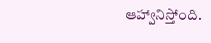ఆహ్వానిస్తోంది.